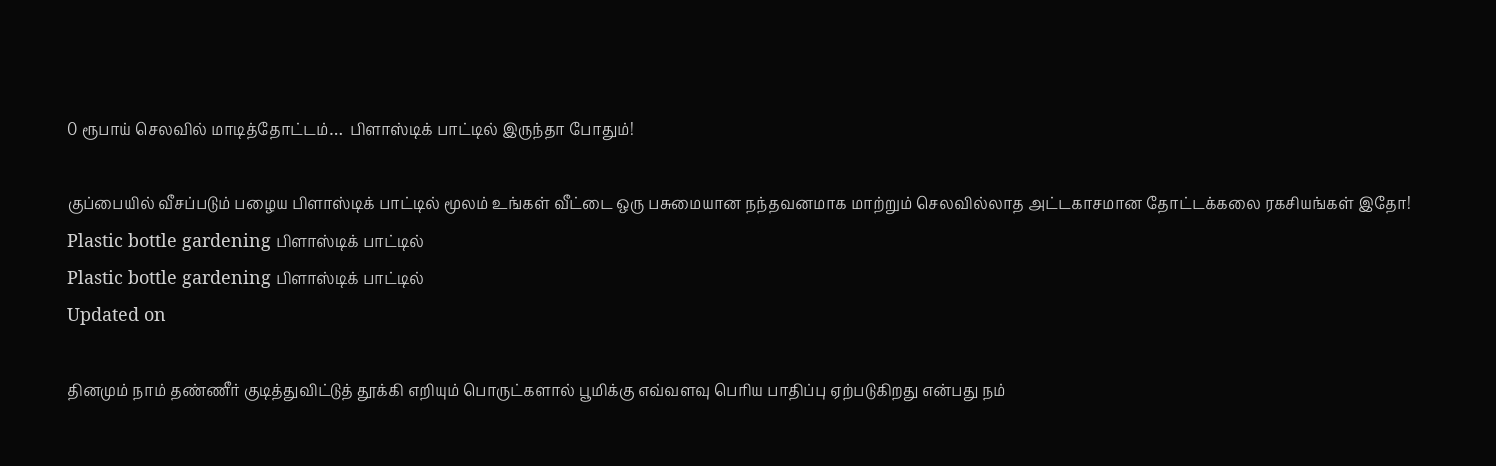0 ரூபாய் செலவில் மாடித்தோட்டம்…  பிளாஸ்டிக் பாட்டில் இருந்தா போதும்!

குப்பையில் வீசப்படும் பழைய பிளாஸ்டிக் பாட்டில் மூலம் உங்கள் வீட்டை ஒரு பசுமையான நந்தவனமாக மாற்றும் செலவில்லாத அட்டகாசமான தோட்டக்கலை ரகசியங்கள் இதோ!
Plastic bottle gardening பிளாஸ்டிக் பாட்டில்
Plastic bottle gardening பிளாஸ்டிக் பாட்டில்
Updated on

தினமும் நாம் தண்ணீர் குடித்துவிட்டுத் தூக்கி எறியும் பொருட்களால் பூமிக்கு எவ்வளவு பெரிய பாதிப்பு ஏற்படுகிறது என்பது நம்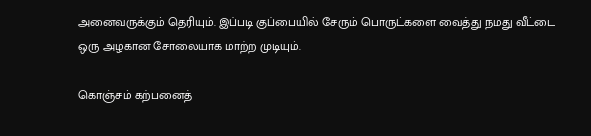அனைவருக்கும் தெரியும். இப்படி குப்பையில் சேரும் பொருட்களை வைத்து நமது வீட்டை ஒரு அழகான சோலையாக மாற்ற முடியும்.

கொஞ்சம் கற்பனைத்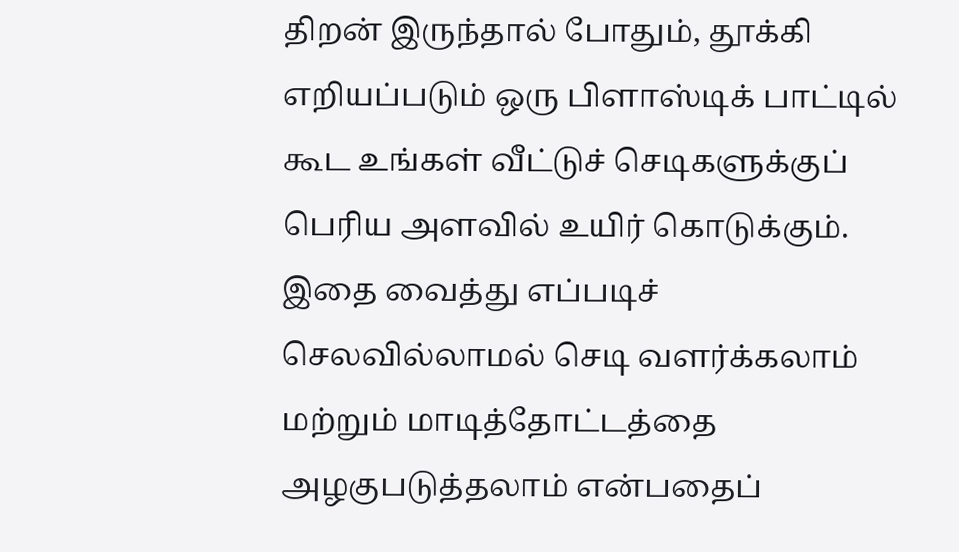திறன் இருந்தால் போதும், தூக்கி எறியப்படும் ஒரு பிளாஸ்டிக் பாட்டில் கூட உங்கள் வீட்டுச் செடிகளுக்குப் பெரிய அளவில் உயிர் கொடுக்கும். இதை வைத்து எப்படிச் செலவில்லாமல் செடி வளர்க்கலாம் மற்றும் மாடித்தோட்டத்தை அழகுபடுத்தலாம் என்பதைப்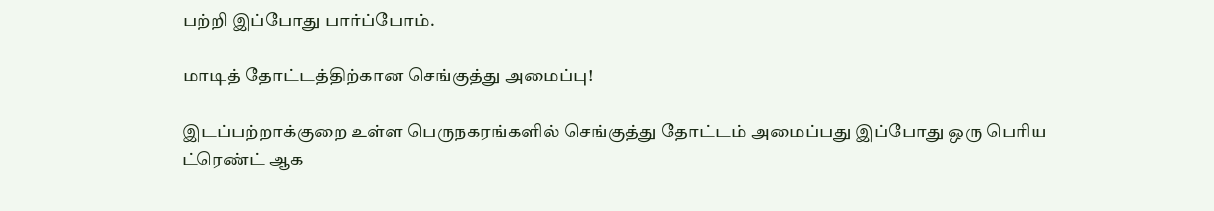பற்றி இப்போது பார்ப்போம்.

மாடித் தோட்டத்திற்கான செங்குத்து அமைப்பு!

இடப்பற்றாக்குறை உள்ள பெருநகரங்களில் செங்குத்து தோட்டம் அமைப்பது இப்போது ஒரு பெரிய ட்ரெண்ட் ஆக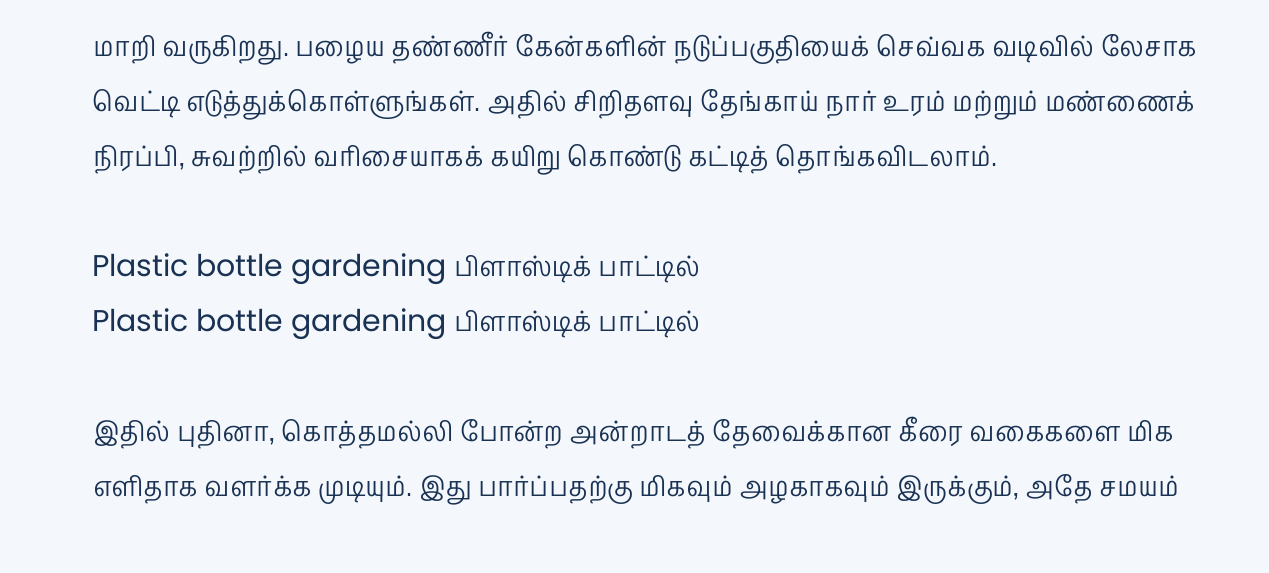மாறி வருகிறது. பழைய தண்ணீர் கேன்களின் நடுப்பகுதியைக் செவ்வக வடிவில் லேசாக வெட்டி எடுத்துக்கொள்ளுங்கள். அதில் சிறிதளவு தேங்காய் நார் உரம் மற்றும் மண்ணைக் நிரப்பி, சுவற்றில் வரிசையாகக் கயிறு கொண்டு கட்டித் தொங்கவிடலாம்.

Plastic bottle gardening பிளாஸ்டிக் பாட்டில்
Plastic bottle gardening பிளாஸ்டிக் பாட்டில்

இதில் புதினா, கொத்தமல்லி போன்ற அன்றாடத் தேவைக்கான கீரை வகைகளை மிக எளிதாக வளர்க்க முடியும். இது பார்ப்பதற்கு மிகவும் அழகாகவும் இருக்கும், அதே சமயம்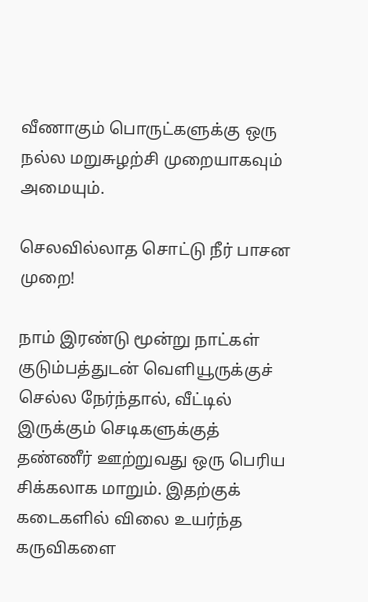வீணாகும் பொருட்களுக்கு ஒரு நல்ல மறுசுழற்சி முறையாகவும் அமையும்.

செலவில்லாத சொட்டு நீர் பாசன முறை!

நாம் இரண்டு மூன்று நாட்கள் குடும்பத்துடன் வெளியூருக்குச் செல்ல நேர்ந்தால், வீட்டில் இருக்கும் செடிகளுக்குத் தண்ணீர் ஊற்றுவது ஒரு பெரிய சிக்கலாக மாறும். இதற்குக் கடைகளில் விலை உயர்ந்த கருவிகளை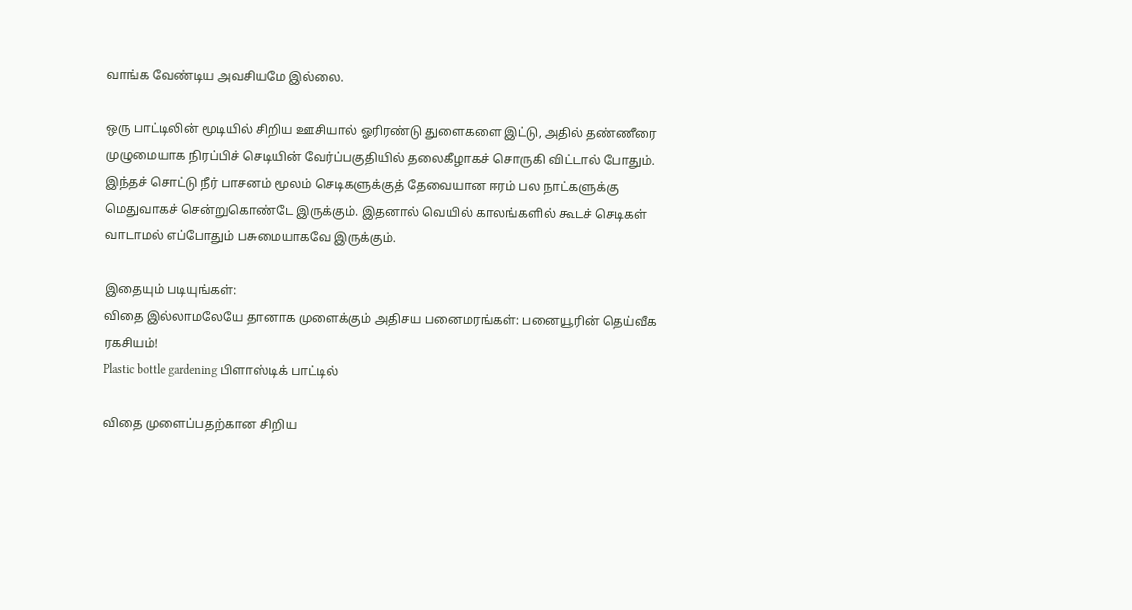வாங்க வேண்டிய அவசியமே இல்லை.

ஒரு பாட்டிலின் மூடியில் சிறிய ஊசியால் ஓரிரண்டு துளைகளை இட்டு, அதில் தண்ணீரை முழுமையாக நிரப்பிச் செடியின் வேர்ப்பகுதியில் தலைகீழாகச் சொருகி விட்டால் போதும். இந்தச் சொட்டு நீர் பாசனம் மூலம் செடிகளுக்குத் தேவையான ஈரம் பல நாட்களுக்கு மெதுவாகச் சென்றுகொண்டே இருக்கும். இதனால் வெயில் காலங்களில் கூடச் செடிகள் வாடாமல் எப்போதும் பசுமையாகவே இருக்கும்.

இதையும் படியுங்கள்:
விதை இல்லாமலேயே தானாக முளைக்கும் அதிசய பனைமரங்கள்: பனையூரின் தெய்வீக ரகசியம்!
Plastic bottle gardening பிளாஸ்டிக் பாட்டில்

விதை முளைப்பதற்கான சிறிய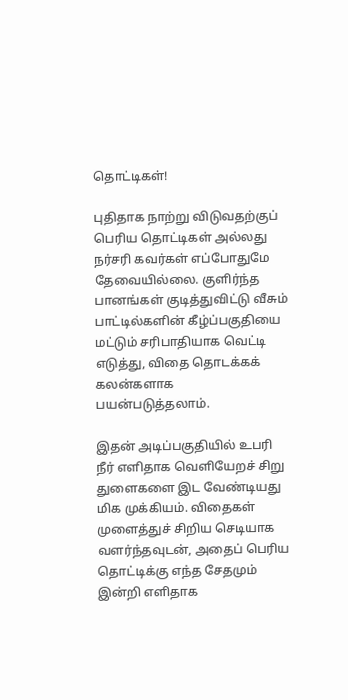தொட்டிகள்!

புதிதாக நாற்று விடுவதற்குப் பெரிய தொட்டிகள் அல்லது நர்சரி கவர்கள் எப்போதுமே தேவையில்லை. குளிர்ந்த பானங்கள் குடித்துவிட்டு வீசும் பாட்டில்களின் கீழ்ப்பகுதியை மட்டும் சரிபாதியாக வெட்டி எடுத்து, விதை தொடக்கக் கலன்களாக பயன்படுத்தலாம்.

இதன் அடிப்பகுதியில் உபரி நீர் எளிதாக வெளியேறச் சிறு துளைகளை இட வேண்டியது மிக முக்கியம். விதைகள் முளைத்துச் சிறிய செடியாக வளர்ந்தவுடன், அதைப் பெரிய தொட்டிக்கு எந்த சேதமும் இன்றி எளிதாக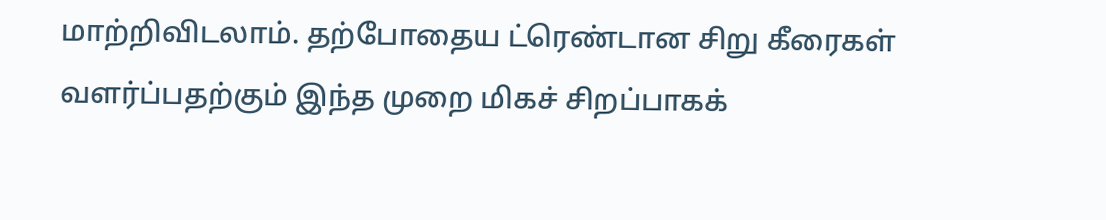மாற்றிவிடலாம். தற்போதைய ட்ரெண்டான சிறு கீரைகள் வளர்ப்பதற்கும் இந்த முறை மிகச் சிறப்பாகக்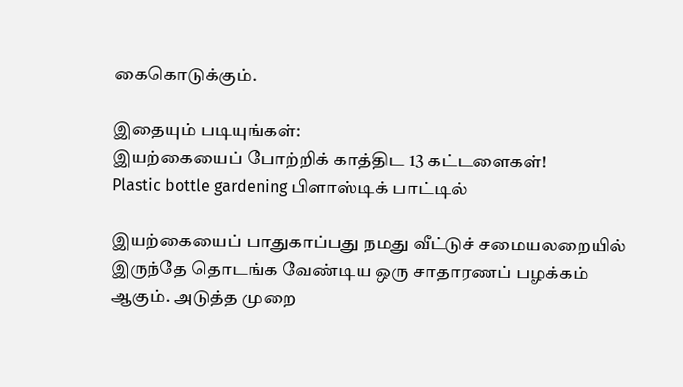கைகொடுக்கும்.

இதையும் படியுங்கள்:
இயற்கையைப் போற்றிக் காத்திட 13 கட்டளைகள்!
Plastic bottle gardening பிளாஸ்டிக் பாட்டில்

இயற்கையைப் பாதுகாப்பது நமது வீட்டுச் சமையலறையில் இருந்தே தொடங்க வேண்டிய ஒரு சாதாரணப் பழக்கம் ஆகும். அடுத்த முறை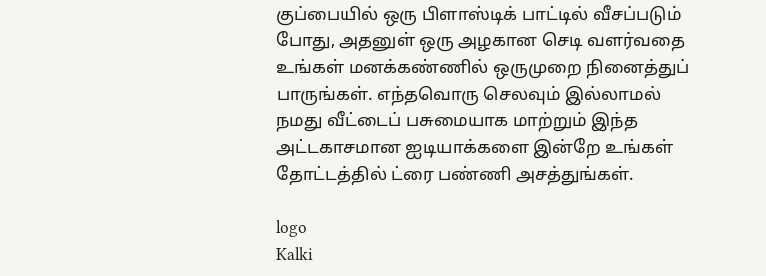குப்பையில் ஒரு பிளாஸ்டிக் பாட்டில் வீசப்படும் போது, அதனுள் ஒரு அழகான செடி வளர்வதை உங்கள் மனக்கண்ணில் ஒருமுறை நினைத்துப் பாருங்கள். எந்தவொரு செலவும் இல்லாமல் நமது வீட்டைப் பசுமையாக மாற்றும் இந்த அட்டகாசமான ஐடியாக்களை இன்றே உங்கள் தோட்டத்தில் ட்ரை பண்ணி அசத்துங்கள்.

logo
Kalki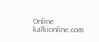Online
kalkionline.com